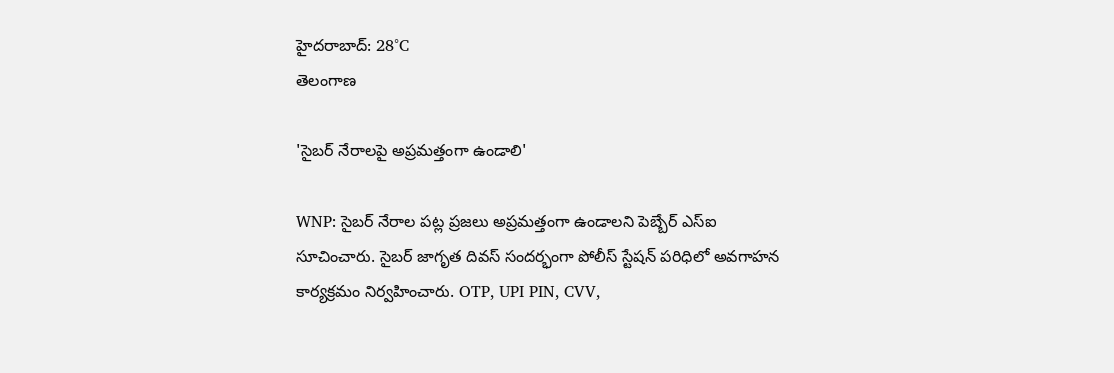హైదరాబాద్: 28°C
తెలంగాణ

'సైబర్‌ నేరాలపై అప్రమత్తంగా ఉండాలి'

WNP: సైబర్‌ నేరాల పట్ల ప్రజలు అప్రమత్తంగా ఉండాలని పెబ్బేర్‌ ఎస్‌ఐ సూచించారు. సైబర్‌ జాగృత దివస్‌ సందర్భంగా పోలీస్‌ స్టేషన్‌ పరిధిలో అవగాహన కార్యక్రమం నిర్వహించారు. OTP, UPI PIN, CVV,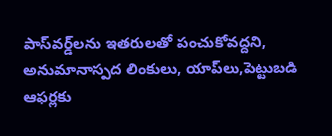పాస్‌వర్డ్‌లను ఇతరులతో పంచుకోవద్దని, అనుమానాస్పద లింకులు, యాప్‌లు,పెట్టుబడి ఆఫర్లకు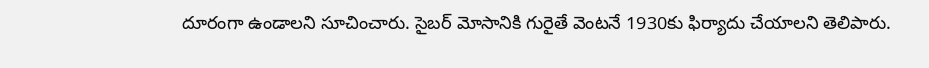దూరంగా ఉండాలని సూచించారు. సైబర్‌ మోసానికి గురైతే వెంటనే 1930కు ఫిర్యాదు చేయాలని తెలిపారు.